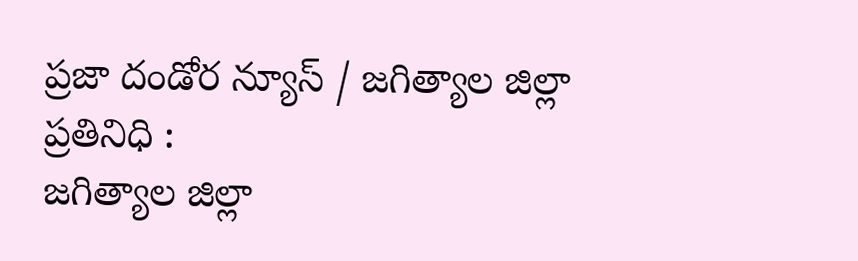ప్రజా దండోర న్యూస్ / జగిత్యాల జిల్లా ప్రతినిధి :
జగిత్యాల జిల్లా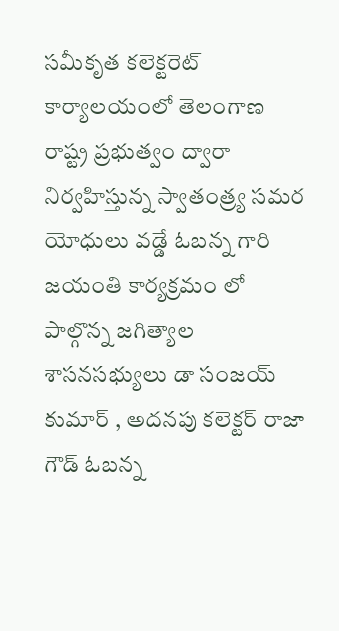సమీకృత కలెక్టరెట్ కార్యాలయంలో తెలంగాణ రాష్ట్ర ప్రభుత్వం ద్వారా నిర్వహిస్తున్న స్వాతంత్ర్య సమర యోధులు వడ్డే ఓబన్న గారి జయంతి కార్యక్రమం లో పాల్గొన్న జగిత్యాల శాసనసభ్యులు డా సంజయ్ కుమార్ , అదనపు కలెక్టర్ రాజా గౌడ్ ఓబన్న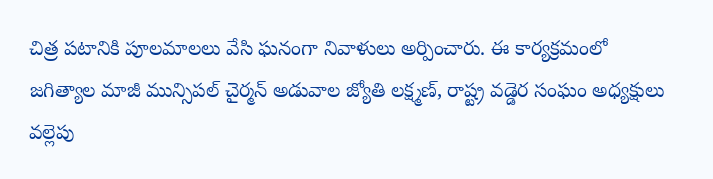చిత్ర పటానికి పూలమాలలు వేసి ఘనంగా నివాళులు అర్పించారు. ఈ కార్యక్రమంలో జగిత్యాల మాజీ మున్సిపల్ చైర్మన్ అడువాల జ్యోతి లక్ష్మణ్, రాష్ట్ర వడ్డెర సంఘం అధ్యక్షులు వల్లెపు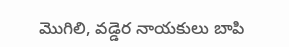మొగిలి, వడ్డెర నాయకులు బాపి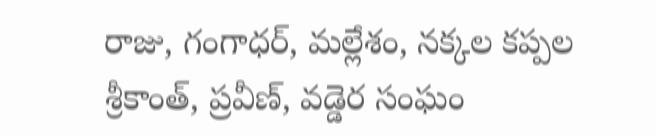రాజు, గంగాధర్, మల్లేశం, నక్కల కప్పల శ్రీకాంత్, ప్రవీణ్, వడ్డెర సంఘం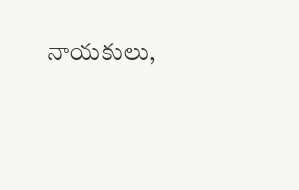నాయకులు,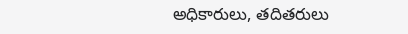అధికారులు, తదితరులు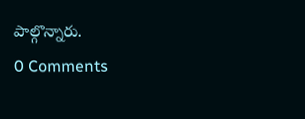పాల్గొన్నారు.
0 Comments